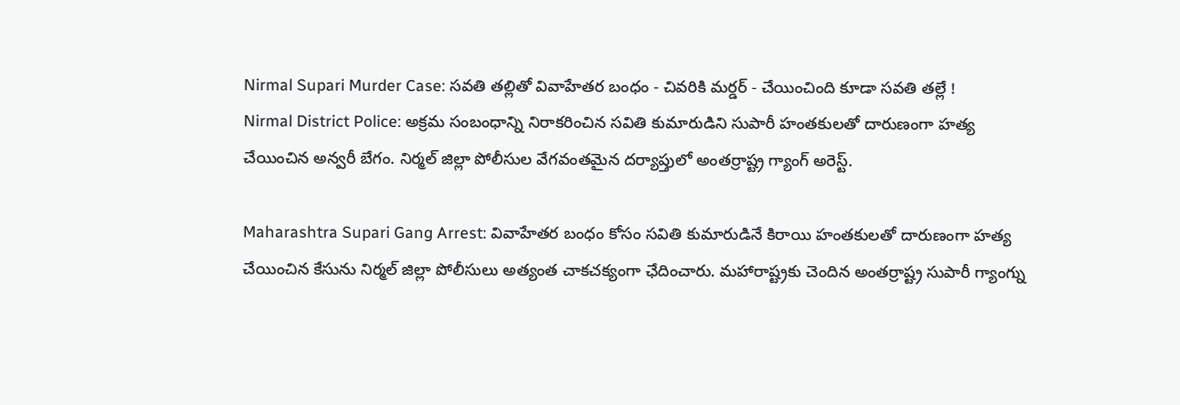Nirmal Supari Murder Case: సవతి తల్లితో వివాహేతర బంధం - చివరికి మర్డర్ - చేయించింది కూడా సవతి తల్లే !
Nirmal District Police: అక్రమ సంబంధాన్ని నిరాకరించిన సవితి కుమారుడిని సుపారీ హంతకులతో దారుణంగా హత్య చేయించిన అన్వరీ బేగం. నిర్మల్ జిల్లా పోలీసుల వేగవంతమైన దర్యాప్తులో అంతర్రాష్ట్ర గ్యాంగ్ అరెస్ట్.

Maharashtra Supari Gang Arrest: వివాహేతర బంధం కోసం సవితి కుమారుడినే కిరాయి హంతకులతో దారుణంగా హత్య చేయించిన కేసును నిర్మల్ జిల్లా పోలీసులు అత్యంత చాకచక్యంగా ఛేదించారు. మహారాష్ట్రకు చెందిన అంతర్రాష్ట్ర సుపారీ గ్యాంగ్ను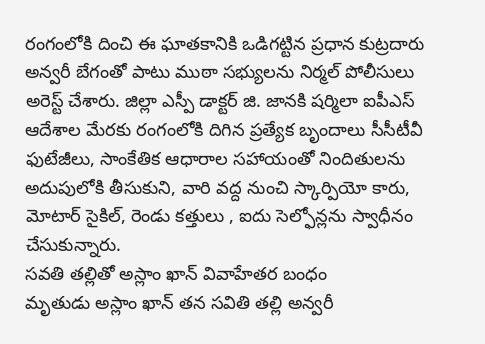రంగంలోకి దించి ఈ ఘాతకానికి ఒడిగట్టిన ప్రధాన కుట్రదారు అన్వరీ బేగంతో పాటు ముఠా సభ్యులను నిర్మల్ పోలీసులు అరెస్ట్ చేశారు. జిల్లా ఎస్పీ డాక్టర్ జి. జానకి షర్మిలా ఐపీఎస్ ఆదేశాల మేరకు రంగంలోకి దిగిన ప్రత్యేక బృందాలు సీసీటీవీ ఫుటేజీలు, సాంకేతిక ఆధారాల సహాయంతో నిందితులను అదుపులోకి తీసుకుని, వారి వద్ద నుంచి స్కార్పియో కారు, మోటార్ సైకిల్, రెండు కత్తులు , ఐదు సెల్ఫోన్లను స్వాధీనం చేసుకున్నారు.
సవతి తల్లితో అస్లాం ఖాన్ వివాహేతర బంధం
మృతుడు అస్లాం ఖాన్ తన సవితి తల్లి అన్వరీ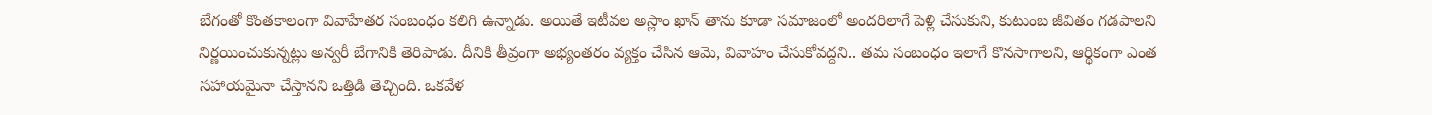బేగంతో కొంతకాలంగా వివాహేతర సంబంధం కలిగి ఉన్నాడు. అయితే ఇటీవల అస్లాం ఖాన్ తాను కూడా సమాజంలో అందరిలాగే పెళ్లి చేసుకుని, కుటుంబ జీవితం గడపాలని నిర్ణయించుకున్నట్లు అన్వరీ బేగానికి తెరిపాడు. దీనికి తీవ్రంగా అభ్యంతరం వ్యక్తం చేసిన ఆమె, వివాహం చేసుకోవద్దని.. తమ సంబంధం ఇలాగే కొనసాగాలని, ఆర్థికంగా ఎంత సహాయమైనా చేస్తానని ఒత్తిడి తెచ్చింది. ఒకవేళ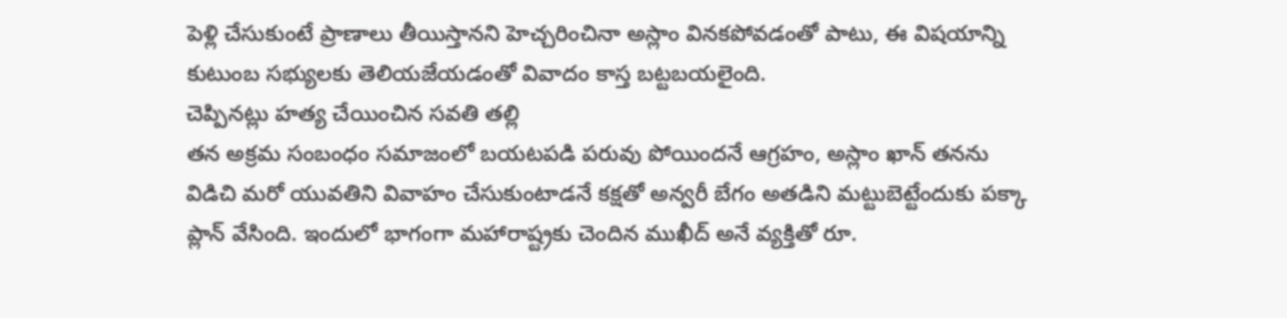పెళ్లి చేసుకుంటే ప్రాణాలు తీయిస్తానని హెచ్చరించినా అస్లాం వినకపోవడంతో పాటు, ఈ విషయాన్ని కుటుంబ సభ్యులకు తెలియజేయడంతో వివాదం కాస్త బట్టబయలైంది.
చెప్పినట్లు హత్య చేయించిన సవతి తల్లి
తన అక్రమ సంబంధం సమాజంలో బయటపడి పరువు పోయిందనే ఆగ్రహం, అస్లాం ఖాన్ తనను విడిచి మరో యువతిని వివాహం చేసుకుంటాడనే కక్షతో అన్వరీ బేగం అతడిని మట్టుబెట్టేందుకు పక్కా ప్లాన్ వేసింది. ఇందులో భాగంగా మహారాష్ట్రకు చెందిన ముఖీద్ అనే వ్యక్తితో రూ.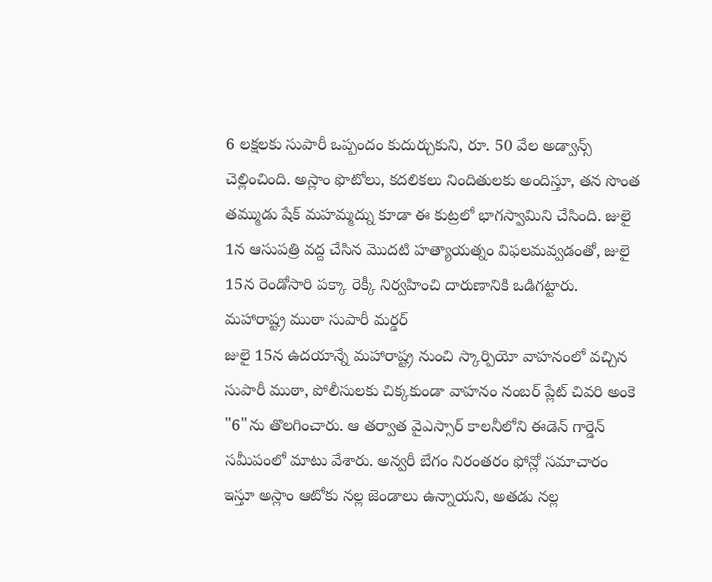6 లక్షలకు సుపారీ ఒప్పందం కుదుర్చుకుని, రూ. 50 వేల అడ్వాన్స్ చెల్లించింది. అస్లాం ఫొటోలు, కదలికలు నిందితులకు అందిస్తూ, తన సొంత తమ్ముడు షేక్ మహమ్మద్ను కూడా ఈ కుట్రలో భాగస్వామిని చేసింది. జులై 1న ఆసుపత్రి వద్ద చేసిన మొదటి హత్యాయత్నం విఫలమవ్వడంతో, జులై 15న రెండోసారి పక్కా రెక్కీ నిర్వహించి దారుణానికి ఒడిగట్టారు.
మహారాష్ట్ర ముఠా సుపారీ మర్డర్
జులై 15న ఉదయాన్నే మహారాష్ట్ర నుంచి స్కార్పియో వాహనంలో వచ్చిన సుపారీ ముఠా, పోలీసులకు చిక్కకుండా వాహనం నంబర్ ప్లేట్ చివరి అంకె "6"ను తొలగించారు. ఆ తర్వాత వైఎస్సార్ కాలనీలోని ఈడెన్ గార్డెన్ సమీపంలో మాటు వేశారు. అన్వరీ బేగం నిరంతరం ఫోన్లో సమాచారం ఇస్తూ అస్లాం ఆటోకు నల్ల జెండాలు ఉన్నాయని, అతడు నల్ల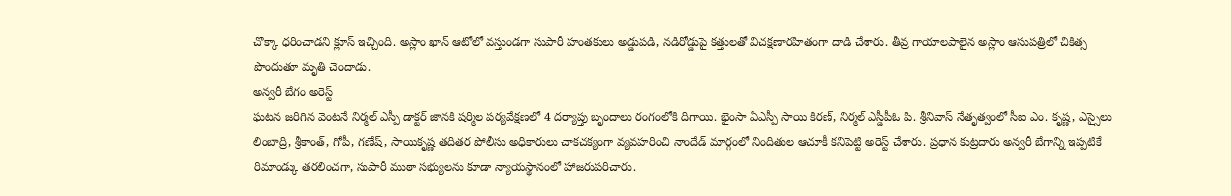చొక్కా ధరించాడని క్లూస్ ఇచ్చింది. అస్లాం ఖాన్ ఆటోలో వస్తుండగా సుపారీ హంతకులు అడ్డుపడి, నడిరోడ్డుపై కత్తులతో విచక్షణారహితంగా దాడి చేశారు. తీవ్ర గాయాలపాలైన అస్లాం ఆసుపత్రిలో చికిత్స పొందుతూ మృతి చెందాడు.
అన్వరీ బేగం అరెస్ట్
ఘటన జరిగిన వెంటనే నిర్మల్ ఎస్పీ డాక్టర్ జానకి షర్మిల పర్యవేక్షణలో 4 దర్యాప్తు బృందాలు రంగంలోకి దిగాయి. భైంసా ఏఎస్పీ సాయి కిరణ్, నిర్మల్ ఎస్డీపీఓ పి. శ్రీనివాస్ నేతృత్వంలో సీఐ ఎం. కృష్ణ, ఎస్సైలు లింబాద్రి, శ్రీకాంత్, గోపీ, గణేష్, సాయికృష్ణ తదితర పోలీసు అధికారులు చాకచక్యంగా వ్యవహరించి నాందేడ్ మార్గంలో నిందితుల ఆచూకీ కనిపెట్టి అరెస్ట్ చేశారు. ప్రధాన కుట్రదారు అన్వరీ బేగాన్ని ఇప్పటికే రిమాండ్కు తరలించగా, సుపారీ ముఠా సభ్యులను కూడా న్యాయస్థానంలో హాజరుపరిచారు.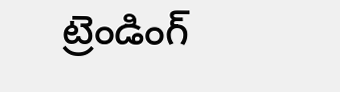ట్రెండింగ్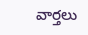వార్తలు